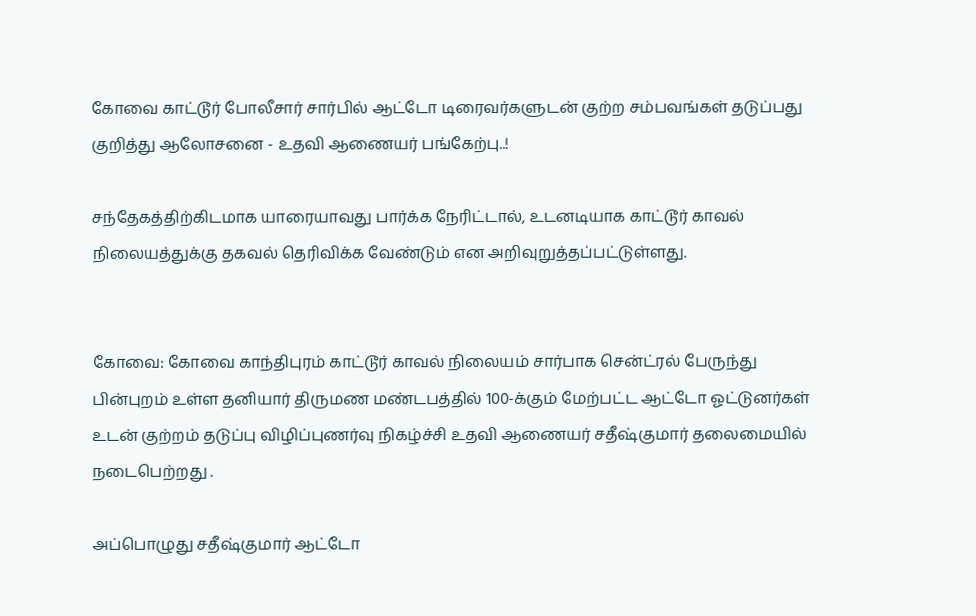கோவை காட்டூர் போலீசார் சார்பில் ஆட்டோ டிரைவர்களுடன் குற்ற சம்பவங்கள் தடுப்பது குறித்து ஆலோசனை - உதவி ஆணையர் பங்கேற்பு..!

சந்தேகத்திற்கிடமாக யாரையாவது பார்க்க நேரிட்டால், உடனடியாக காட்டூர் காவல் நிலையத்துக்கு தகவல் தெரிவிக்க வேண்டும் என அறிவுறுத்தப்பட்டுள்ளது.


கோவை: கோவை காந்திபுரம் காட்டூர் காவல் நிலையம் சார்பாக சென்ட்ரல் பேருந்து பின்புறம் உள்ள தனியார் திருமண மண்டபத்தில் 100-க்கும் மேற்பட்ட ஆட்டோ ஓட்டுனர்கள் உடன் குற்றம் தடுப்பு விழிப்புணர்வு நிகழ்ச்சி உதவி ஆணையர் சதீஷ்குமார் தலைமையில் நடைபெற்றது .

அப்பொழுது சதீஷ்குமார் ஆட்டோ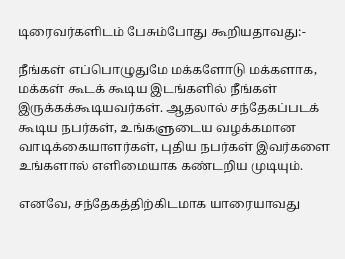டிரைவர்களிடம் பேசும்போது கூறியதாவது:-

நீங்கள் எப்பொழுதுமே மக்களோடு மக்களாக, மக்கள் கூடக் கூடிய இடங்களில் நீங்கள் இருக்கக்கூடியவர்கள். ஆதலால் சந்தேகப்படக் கூடிய நபர்கள், உங்களுடைய வழக்கமான வாடிக்கையாளர்கள், புதிய நபர்கள் இவர்களை உங்களால் எளிமையாக கண்டறிய முடியும்.

எனவே, சந்தேகத்திற்கிடமாக யாரையாவது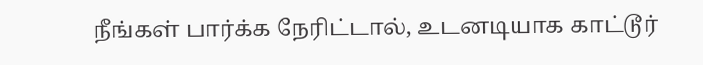நீங்கள் பார்க்க நேரிட்டால், உடனடியாக காட்டூர்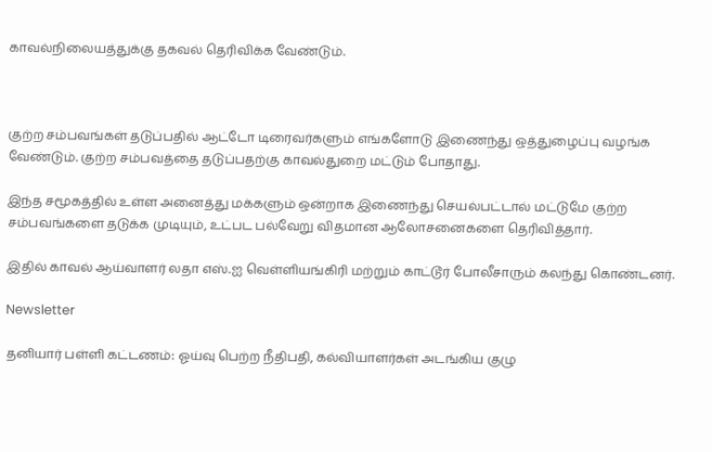காவல்நிலையத்துக்கு தகவல் தெரிவிக்க வேண்டும்.



குற்ற சம்பவங்கள் தடுப்பதில் ஆட்டோ டிரைவர்களும் எங்களோடு இணைந்து ஒத்துழைப்பு வழங்க வேண்டும். குற்ற சம்பவத்தை தடுப்பதற்கு காவல்துறை மட்டும் போதாது.

இந்த சமூகத்தில் உள்ள அனைத்து மக்களும் ஒன்றாக இணைந்து செயல்பட்டால் மட்டுமே குற்ற சம்பவங்களை தடுக்க முடியும், உட்பட பல்வேறு விதமான ஆலோசனைகளை தெரிவித்தார்.

இதில் காவல் ஆய்வாளர் லதா எஸ்.ஐ வெள்ளியங்கிரி மற்றும் காட்டூர் போலீசாரும் கலந்து கொண்டனர்.

Newsletter

தனியார் பள்ளி கட்டணம்: ஓய்வு பெற்ற நீதிபதி, கல்வியாளர்கள் அடங்கிய குழு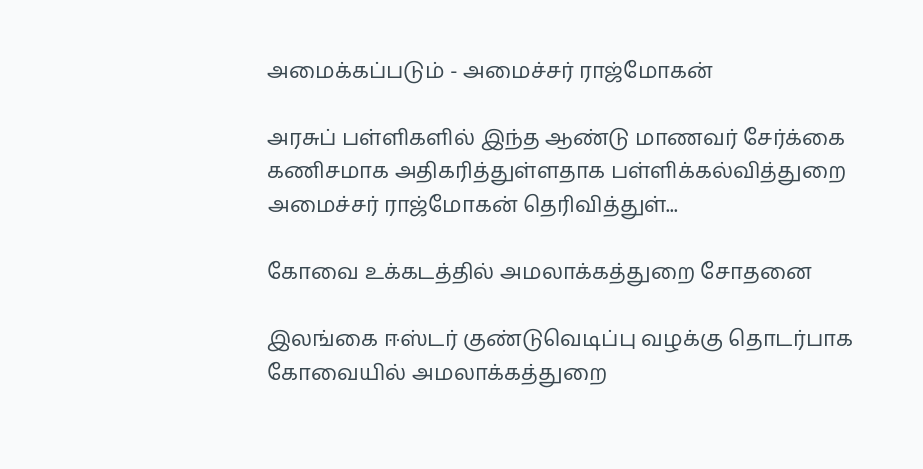அமைக்கப்படும் - அமைச்சர் ராஜ்மோகன்

அரசுப் பள்ளிகளில் இந்த ஆண்டு மாணவர் சேர்க்கை கணிசமாக அதிகரித்துள்ளதாக பள்ளிக்கல்வித்துறை அமைச்சர் ராஜ்மோகன் தெரிவித்துள்...

கோவை உக்கடத்தில் அமலாக்கத்துறை சோதனை

இலங்கை ஈஸ்டர் குண்டுவெடிப்பு வழக்கு தொடர்பாக கோவையில் அமலாக்கத்துறை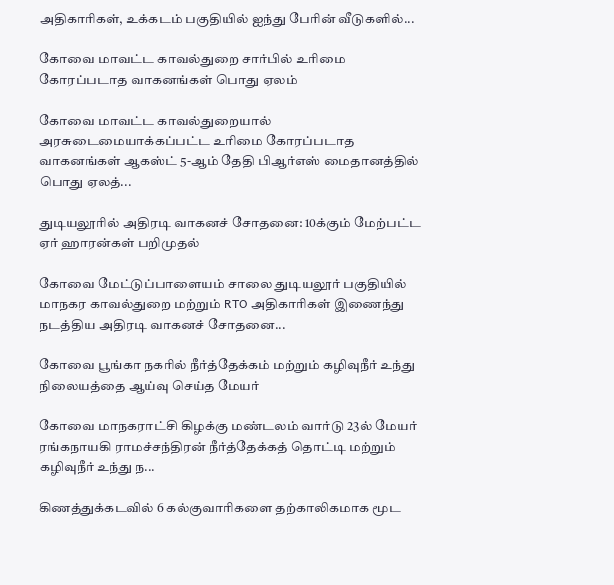அதிகாரிகள், உக்கடம் பகுதியில் ஐந்து பேரின் வீடுகளில்...

கோவை மாவட்ட காவல்துறை சார்பில் உரிமை கோரப்படாத வாகனங்கள் பொது ஏலம்

கோவை மாவட்ட காவல்துறையால் அரசுடைமையாக்கப்பட்ட உரிமை கோரப்படாத வாகனங்கள் ஆகஸ்ட் 5-ஆம் தேதி பிஆர்எஸ் மைதானத்தில் பொது ஏலத்...

துடியலூரில் அதிரடி வாகனச் சோதனை: 10க்கும் மேற்பட்ட ஏர் ஹாரன்கள் பறிமுதல்

கோவை மேட்டுப்பாளையம் சாலை துடியலூர் பகுதியில் மாநகர காவல்துறை மற்றும் RTO அதிகாரிகள் இணைந்து நடத்திய அதிரடி வாகனச் சோதனை...

கோவை பூங்கா நகரில் நீர்த்தேக்கம் மற்றும் கழிவுநீர் உந்து நிலையத்தை ஆய்வு செய்த மேயர்

கோவை மாநகராட்சி கிழக்கு மண்டலம் வார்டு 23ல் மேயர் ரங்கநாயகி ராமச்சந்திரன் நீர்த்தேக்கத் தொட்டி மற்றும் கழிவுநீர் உந்து ந...

கிணத்துக்கடவில் 6 கல்குவாரிகளை தற்காலிகமாக மூட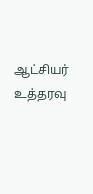ஆட்சியர் உத்தரவு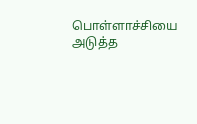பொள்ளாச்சியை அடுத்த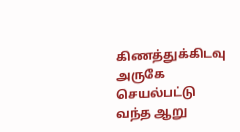கிணத்துக்கிடவு அருகே செயல்பட்டு வந்த ஆறு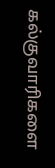கல்குவாரிகளை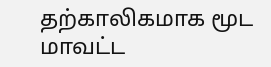தற்காலிகமாக மூட மாவட்ட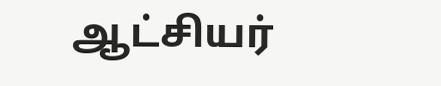ஆட்சியர்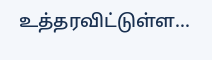உத்தரவிட்டுள்ள...